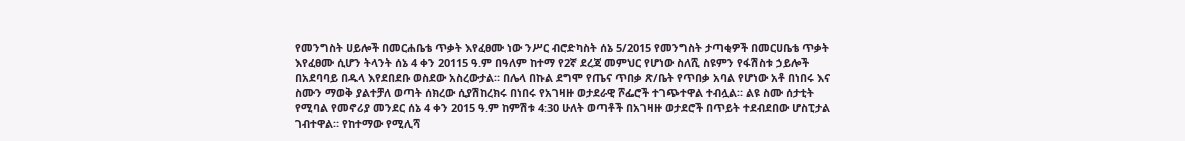የመንግስት ሀይሎች በመርሐቤቴ ጥቃት እየፈፀሙ ነው ንሥር ብሮድካስት ሰኔ 5/2015 የመንግስት ታጣቂዎች በመርሀቤቴ ጥቃት እየፈፀሙ ሲሆን ትላንት ሰኔ 4 ቀን 20115 ዓ.ም በዓለም ከተማ የ2ኛ ደረጃ መምህር የሆነው ስለሺ ስዩምን የፋሽስቱ ኃይሎች በአደባባይ በዱላ እየደበደቡ ወስደው አስረውታል። በሌላ በኩል ደግሞ የጤና ጥበቃ ጽ/ቤት የጥበቃ አባል የሆነው አቶ በነበሩ እና ስሙን ማወቅ ያልተቻለ ወጣት ሰክረው ሲያሽከረክሩ በነበሩ የአገዛዙ ወታደራዊ ሾፌሮች ተገጭተዋል ተብሏል። ልዩ ስሙ ሰታቲት የሚባል የመኖሪያ መንደር ሰኔ 4 ቀን 2015 ዓ.ም ከምሽቱ 4:30 ሁለት ወጣቶች በአገዛዙ ወታደሮች በጥይት ተደብደበው ሆስፒታል ገብተዋል። የከተማው የሚሊሻ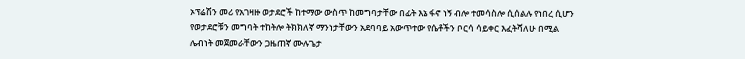ኦፕሬሽን መሪ የአገዛዙ ወታደሮች ከተማው ውስጥ ከመግባታቸው በፊት እኔ ፋኖ ነኝ ብሎ ተመሳስሎ ሲሰልሉ የነበረ ሲሆን የወታደሮቹን መግባት ተከትሎ ትክክለኛ ማንነታቸውን አደባባይ አውጥተው የሴቶችን ቦርሳ ሳይቀር እፈትሻለሁ በሚል ሌብነት መጀመራቸውን ጋዜጠኛ ሙሉጌታ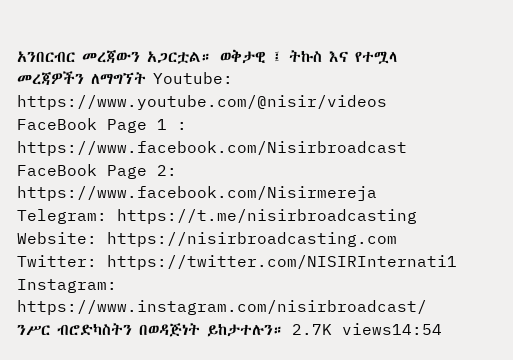አንበርብር መረጃውን አጋርቷል። ወቅታዊ ፤ ትኩስ እና የተሟላ መረጃዎችን ለማግኘት Youtube: https://www.youtube.com/@nisir/videos FaceBook Page 1 : https://www.facebook.com/Nisirbroadcast FaceBook Page 2: https://www.facebook.com/Nisirmereja Telegram: https://t.me/nisirbroadcasting Website: https://nisirbroadcasting.com Twitter: https://twitter.com/NISIRInternati1 Instagram: https://www.instagram.com/nisirbroadcast/ ንሥር ብሮድካስትን በወዳጅነት ይከታተሉን። 2.7K views14:54